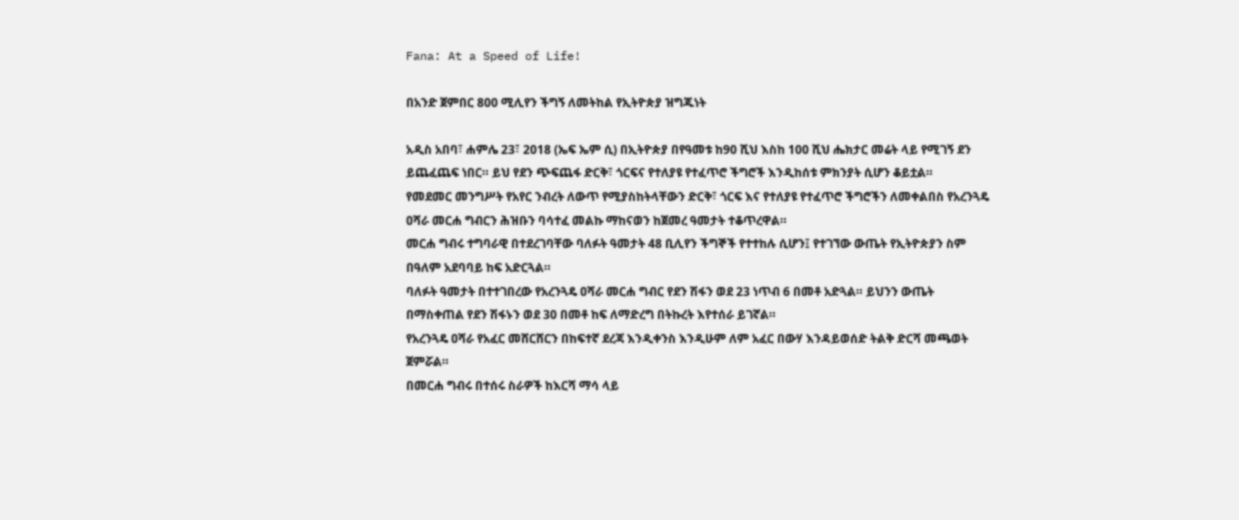Fana: At a Speed of Life!

በአንድ ጀምበር 800 ሚሊየን ችግኝ ለመትከል የኢትዮጵያ ዝግጁነት

አዲስ አበባ፣ ሐምሌ 23፣ 2018 (ኤፍ ኤም ሲ) በኢትዮጵያ በየዓመቱ ከ90 ሺህ እስከ 100 ሺህ ሔክታር መሬት ላይ የሚገኝ ደን ይጨፈጨፍ ነበር። ይህ የደን ጭፍጨፋ ድርቅ፣ ጎርፍና የተለያዩ የተፈጥሮ ችግሮች እንዲከሰቱ ምክንያት ሲሆን ቆይቷል።
የመደመር መንግሥት የአየር ንብረት ለውጥ የሚያስከትላቸውን ድርቅ፣ ጎርፍ እና የተለያዩ የተፈጥሮ ችግሮችን ለመቀልበስ የአረንጓዴ ዐሻራ መርሐ ግብርን ሕዝቡን ባሳተፈ መልኩ ማከናወን ከጀመረ ዓመታት ተቆጥረዋል።
መርሐ ግብሩ ተግባራዊ በተደረገባቸው ባለፉት ዓመታት 48 ቢሊየን ችግኞች የተተከሉ ሲሆን፤ የተገኘው ውጤት የኢትዮጵያን ስም በዓለም አደባባይ ከፍ አድርጓል።
ባለፉት ዓመታት በተተገበረው የአረንጓዴ ዐሻራ መርሐ ግብር የደን ሽፋን ወደ 23 ነጥብ 6 በመቶ አድጓል። ይህንን ውጤት በማስቀጠል የደን ሽፋኑን ወደ 30 በመቶ ከፍ ለማድረግ በትኩረት እየተሰራ ይገኛል።
የአረንጓዴ ዐሻራ የአፈር መሸርሸርን በከፍተኛ ደረጃ እንዲቀንስ እንዲሁም ለም አፈር በውሃ እንዳይወሰድ ትልቅ ድርሻ መጫወት ጀምሯል።
በመርሐ ግብሩ በተሰሩ ስራዎች ከእርሻ ማሳ ላይ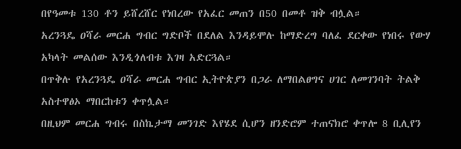በየዓመቱ 130 ቶን ይሸረሸር የነበረው የአፈር መጠን በ50 በመቶ ዝቅ ብሏል።
አረንጓዴ ዐሻራ መርሐ ግብር ግድቦች በደለል እንዳይሞሉ ከማድረግ ባለፈ ደርቀው የነበሩ የውሃ አካላት መልሰው እንዲጎለብቱ እገዛ አድርጓል።
በጥቅሉ የአረንጓዴ ዐሻራ መርሐ ግብር ኢትዮጵያን በጋራ ለማበልፀግና ሀገር ለመገንባት ትልቅ አስተዋፅኦ ማበርከቱን ቀጥሏል።
በዚህም መርሐ ግብሩ በስኬታማ መንገድ እየሄደ ሲሆን ዘንድሮም ተጠናክሮ ቀጥሎ 8 ቢሊየን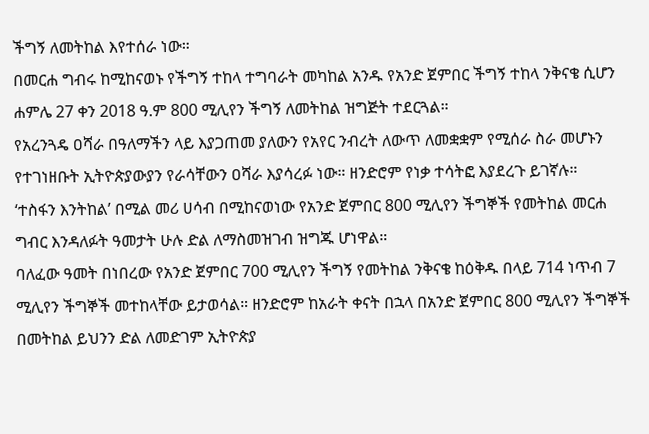ችግኝ ለመትከል እየተሰራ ነው።
በመርሐ ግብሩ ከሚከናወኑ የችግኝ ተከላ ተግባራት መካከል አንዱ የአንድ ጀምበር ችግኝ ተከላ ንቅናቄ ሲሆን ሐምሌ 27 ቀን 2018 ዓ.ም 800 ሚሊየን ችግኝ ለመትከል ዝግጅት ተደርጓል።
የአረንጓዴ ዐሻራ በዓለማችን ላይ እያጋጠመ ያለውን የአየር ንብረት ለውጥ ለመቋቋም የሚሰራ ስራ መሆኑን የተገነዘቡት ኢትዮጵያውያን የራሳቸውን ዐሻራ እያሳረፉ ነው። ዘንድሮም የነቃ ተሳትፎ እያደረጉ ይገኛሉ።
‘ተስፋን እንትከል’ በሚል መሪ ሀሳብ በሚከናወነው የአንድ ጀምበር 800 ሚሊየን ችግኞች የመትከል መርሐ ግብር እንዳለፉት ዓመታት ሁሉ ድል ለማስመዝገብ ዝግጁ ሆነዋል።
ባለፈው ዓመት በነበረው የአንድ ጀምበር 700 ሚሊየን ችግኝ የመትከል ንቅናቄ ከዕቅዱ በላይ 714 ነጥብ 7 ሚሊየን ችግኞች መተከላቸው ይታወሳል። ዘንድሮም ከአራት ቀናት በኋላ በአንድ ጀምበር 800 ሚሊየን ችግኞች በመትከል ይህንን ድል ለመድገም ኢትዮጵያ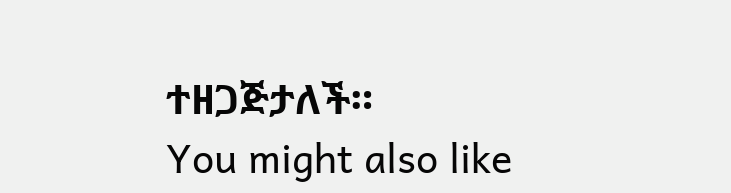ተዘጋጅታለች።
You might also like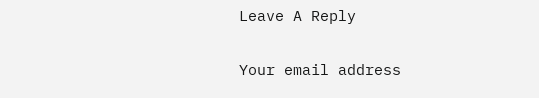Leave A Reply

Your email address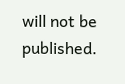will not be published.